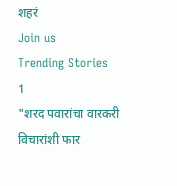शहरं
Join us
Trending Stories
1
"शरद पवारांचा वारकरी विचारांशी फार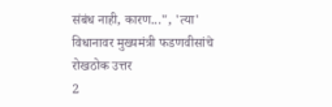संबंध नाही, कारण...", 'त्या' विधानावर मुख्यमंत्री फडणवीसांचे रोखठोक उत्तर
2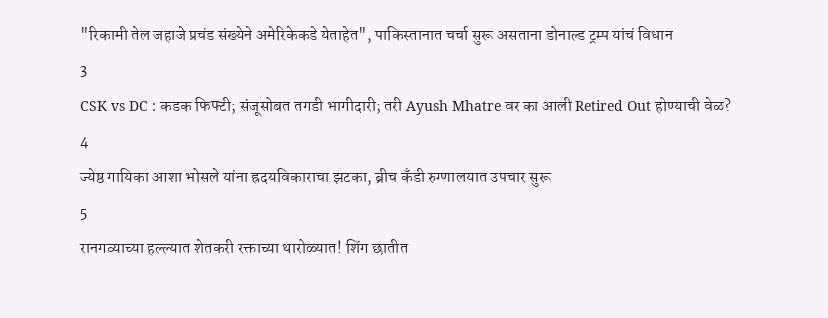"रिकामी तेल जहाजे प्रचंड संख्येने अमेरिकेकडे येताहेत", पाकिस्तानात चर्चा सुरू असताना डोनाल्ड ट्रम्प यांचं विधान
3
CSK vs DC : कडक फिफ्टी; संजूसोबत तगडी भागीदारी; तरी Ayush Mhatre वर का आली Retired Out होण्याची वेळ?
4
ज्येष्ठ गायिका आशा भोसले यांना ह्रदयविकाराचा झटका, ब्रीच कँडी रुग्णालयात उपचार सुरू
5
रानगव्याच्या हल्ल्यात शेतकरी रक्ताच्या थारोळ्यात! शिंग छातीत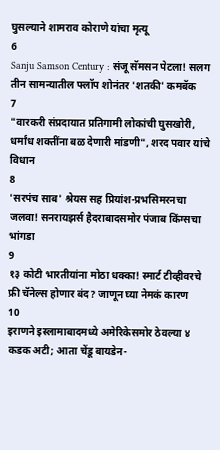घुसल्याने शामराव कोराणे यांचा मृत्यू
6
Sanju Samson Century : संजू सॅमसन पेटला! सलग तीन सामन्यातील फ्लॉप शोनंतर 'शतकी' कमबॅक
7
"वारकरी संप्रदायात प्रतिगामी लोकांची घुसखोरी, धर्मांध शक्तींना बळ देणारी मांडणी", शरद पवार यांचे विधान
8
'सरपंच साब' श्रेयस सह प्रियांश-प्रभसिमरनचा जलवा! सनरायझर्स हैदराबादसमोर पंजाब किंग्सचा भांगडा
9
१३ कोटी भारतीयांना मोठा धक्का! स्मार्ट टीव्हीवरचे फ्री चॅनेल्स होणार बंद? जाणून घ्या नेमकं कारण
10
इराणने इस्लामाबादमध्ये अमेरिकेसमोर ठेवल्या ४ कडक अटी; आता चेंडू बायडेन-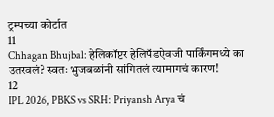ट्रम्पच्या कोर्टात
11
Chhagan Bhujbal: हेलिकॉप्टर हेलिपॅडऐवजी पार्किंगमध्ये का उतरवलं? स्वतः भुजबळांनी सांगितलं त्यामागचं कारण!
12
IPL 2026, PBKS vs SRH: Priyansh Arya चं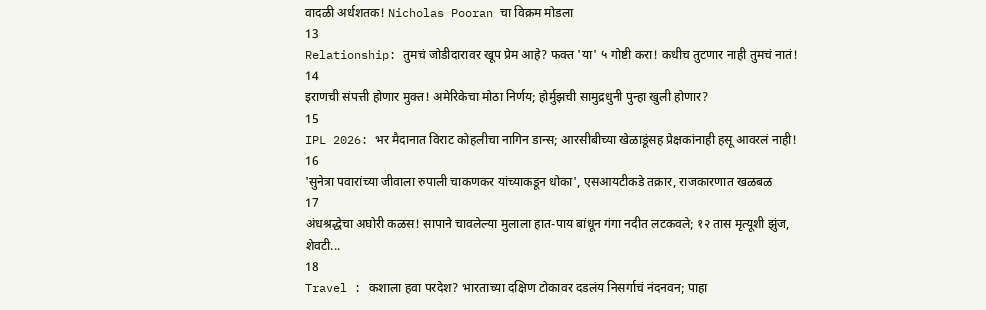वादळी अर्धशतक! Nicholas Pooran चा विक्रम मोडला
13
Relationship: तुमचं जोडीदारावर खूप प्रेम आहे? फक्त 'या' ५ गोष्टी करा! कधीच तुटणार नाही तुमचं नातं!
14
इराणची संपत्ती होणार मुक्त! अमेरिकेचा मोठा निर्णय; होर्मुझची सामुद्रधुनी पुन्हा खुली होणार?
15
IPL 2026: भर मैदानात विराट कोहलीचा नागिन डान्स; आरसीबीच्या खेळाडूंसह प्रेक्षकांनाही हसू आवरलं नाही!
16
'सुनेत्रा पवारांच्या जीवाला रुपाली चाकणकर यांच्याकडून धोका', एसआयटीकडे तक्रार, राजकारणात खळबळ
17
अंधश्रद्धेचा अघोरी कळस! सापाने चावलेल्या मुलाला हात-पाय बांधून गंगा नदीत लटकवले; १२ तास मृत्यूशी झुंज, शेवटी...
18
Travel : कशाला हवा परदेश? भारताच्या दक्षिण टोकावर दडलंय निसर्गाचं नंदनवन; पाहा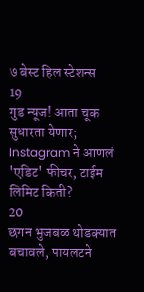७ बेस्ट हिल स्टेशन्स
19
गुड न्यूज! आता चूक सुधारता येणार; Instagram ने आणलं 'एडिट' फीचर, टाईम लिमिट किती?
20
छगन भुजबळ थोडक्यात बचावले, पायलटने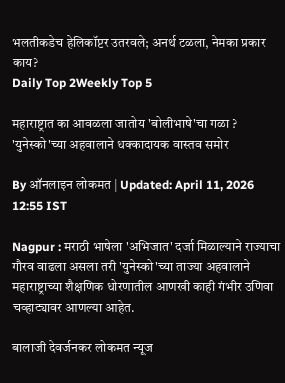भलतीकडेच हेलिकॉप्टर उतरवले; अनर्थ टळला, नेमका प्रकार काय?
Daily Top 2Weekly Top 5

महाराष्ट्रात का आवळला जातोय 'बोलीभाषे'चा गळा ? 'युनेस्को'च्या अहवालाने धक्कादायक वास्तव समोर

By ऑनलाइन लोकमत | Updated: April 11, 2026 12:55 IST

Nagpur : मराठी भाषेला 'अभिजात' दर्जा मिळाल्याने राज्याचा गौरव वाढला असला तरी 'युनेस्को'च्या ताज्या अहवालाने महाराष्ट्राच्या शैक्षणिक धोरणातील आणखी काही गंभीर उणिवा चव्हाट्यावर आणल्या आहेत.

बालाजी देवर्जनकर लोकमत न्यूज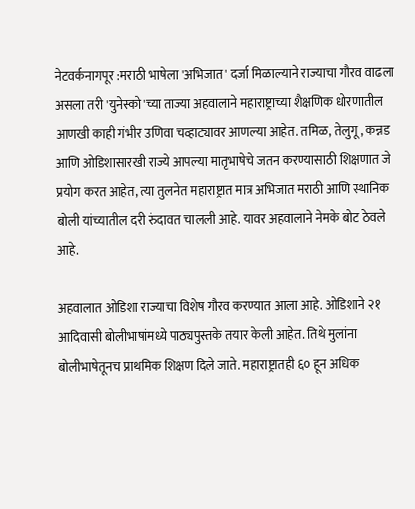नेटवर्कनागपूर :मराठी भाषेला 'अभिजात' दर्जा मिळाल्याने राज्याचा गौरव वाढला असला तरी 'युनेस्को'च्या ताज्या अहवालाने महाराष्ट्राच्या शैक्षणिक धोरणातील आणखी काही गंभीर उणिवा चव्हाट्यावर आणल्या आहेत. तमिळ, तेलुगू, कन्नड आणि ओडिशासारखी राज्ये आपल्या मातृभाषेचे जतन करण्यासाठी शिक्षणात जे प्रयोग करत आहेत, त्या तुलनेत महाराष्ट्रात मात्र अभिजात मराठी आणि स्थानिक बोली यांच्यातील दरी रुंदावत चालली आहे. यावर अहवालाने नेमके बोट ठेवले आहे.

अहवालात ओडिशा राज्याचा विशेष गौरव करण्यात आला आहे. ओडिशाने २१ आदिवासी बोलीभाषांमध्ये पाठ्यपुस्तके तयार केली आहेत. तिथे मुलांना बोलीभाषेतूनच प्राथमिक शिक्षण दिले जाते. महाराष्ट्रातही ६० हून अधिक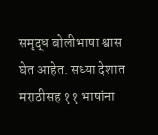समृद्ध बोलीभाषा श्वास घेत आहेत. सध्या देशात मराठीसह ११ भाषांना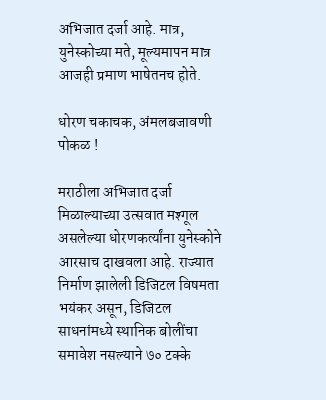अभिजात दर्जा आहे. मात्र, युनेस्कोच्या मते, मूल्यमापन मात्र आजही प्रमाण भाषेतनच होते.

धोरण चकाचक, अंमलबजावणी पोकळ !

मराठीला अभिजात दर्जा मिळाल्याच्या उत्सवात मश्गूल असलेल्या धोरणकर्त्यांना युनेस्कोने आरसाच दाखवला आहे. राज्यात निर्माण झालेली डिजिटल विषमता भयंकर असून, डिजिटल साधनांमध्ये स्थानिक बोलींचा समावेश नसल्याने ७० टक्के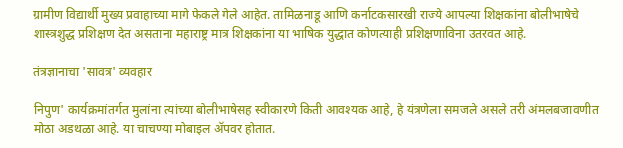ग्रामीण विद्यार्थी मुख्य प्रवाहाच्या मागे फेकले गेले आहेत. तामिळनाडू आणि कर्नाटकसारखी राज्ये आपल्या शिक्षकांना बोलीभाषेचे शास्त्रशुद्ध प्रशिक्षण देत असताना महाराष्ट्र मात्र शिक्षकांना या भाषिक युद्धात कोणत्याही प्रशिक्षणाविना उतरवत आहे.

तंत्रज्ञानाचा 'सावत्र' व्यवहार

निपुण' कार्यक्रमांतर्गत मुलांना त्यांच्या बोलीभाषेसह स्वीकारणे किती आवश्यक आहे, हे यंत्रणेला समजले असले तरी अंमलबजावणीत मोठा अडथळा आहे. या चाचण्या मोबाइल ॲपवर होतात.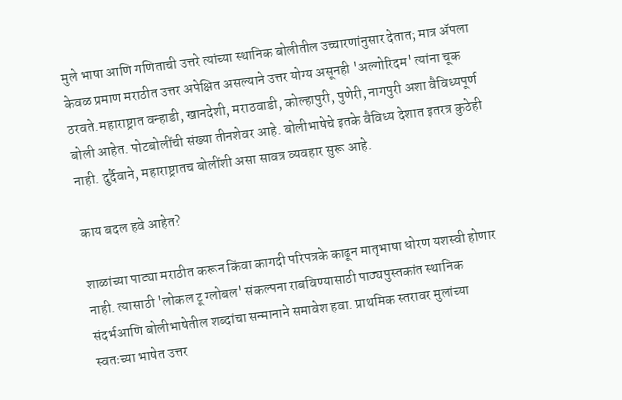मुले भाषा आणि गणिताची उत्तरे त्यांच्या स्थानिक बोलीतील उच्चारणांनुसार देतात; मात्र ॲपला केवळ प्रमाण मराठीत उत्तर अपेक्षित असल्याने उत्तर योग्य असूनही 'अल्गोरिदम' त्यांना चूक ठरवते.महाराष्ट्रात वन्हाडी, खानदेशी, मराठवाडी, कोल्हापुरी, पुणेरी, नागपुरी अशा वैविध्यपूर्ण बोली आहेत. पोटबोलींची संख्या तीनशेवर आहे. बोलीभाषेचे इतके वैविध्य देशात इतरत्र कुठेही नाही. दुर्दैवाने, महाराष्ट्रातच बोलींशी असा सावत्र व्यवहार सुरू आहे.

काय बदल हवे आहेत?

शाळांच्या पाट्या मराठीत करून किंवा कागदी परिपत्रके काढून मातृभाषा धोरण यशस्वी होणार नाही. त्यासाठी 'लोकल टू ग्लोबल' संकल्पना राबविण्यासाठी पाठ्यपुस्तकांत स्थानिक संदर्भआणि बोलीभाषेतील शब्दांचा सन्मानाने समावेश हवा. प्राथमिक स्तरावर मुलांच्या स्वतःच्या भाषेत उत्तर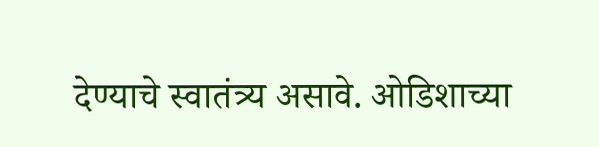देण्याचे स्वातंत्र्य असावे. ओडिशाच्या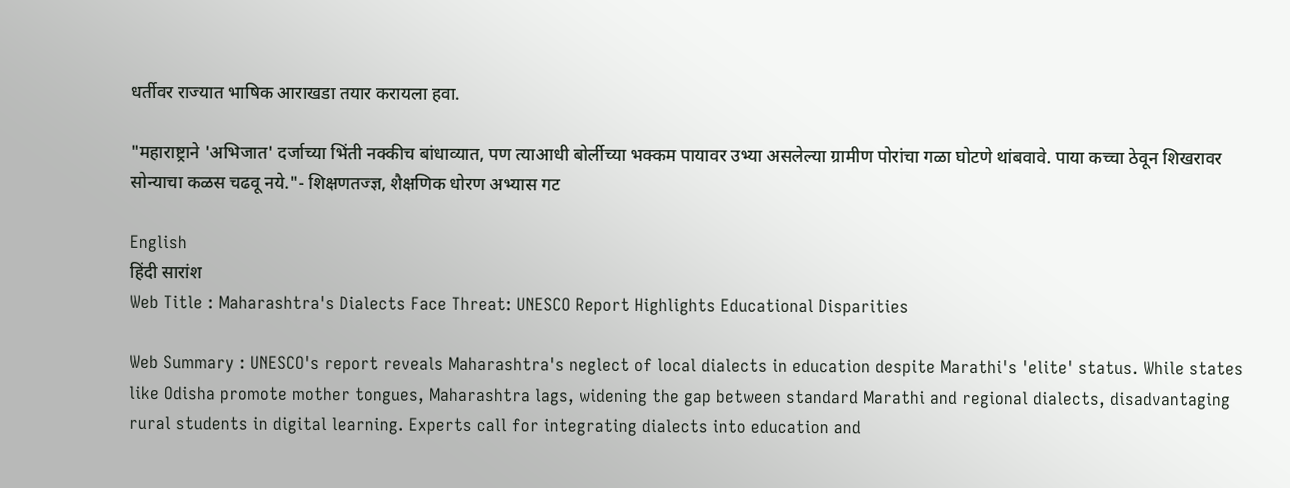धर्तीवर राज्यात भाषिक आराखडा तयार करायला हवा.

"महाराष्ट्राने 'अभिजात' दर्जाच्या भिंती नक्कीच बांधाव्यात, पण त्याआधी बोर्लीच्या भक्कम पायावर उभ्या असलेल्या ग्रामीण पोरांचा गळा घोटणे थांबवावे. पाया कच्चा ठेवून शिखरावर सोन्याचा कळस चढवू नये."- शिक्षणतज्ज्ञ, शैक्षणिक धोरण अभ्यास गट

English
हिंदी सारांश
Web Title : Maharashtra's Dialects Face Threat: UNESCO Report Highlights Educational Disparities

Web Summary : UNESCO's report reveals Maharashtra's neglect of local dialects in education despite Marathi's 'elite' status. While states like Odisha promote mother tongues, Maharashtra lags, widening the gap between standard Marathi and regional dialects, disadvantaging rural students in digital learning. Experts call for integrating dialects into education and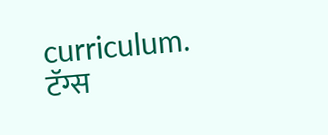curriculum.
टॅग्स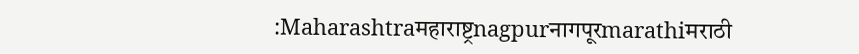:Maharashtraमहाराष्ट्रnagpurनागपूरmarathiमराठी